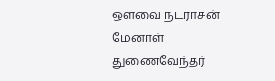ஒளவை நடராசன் மேனாள் துணைவேந்தர்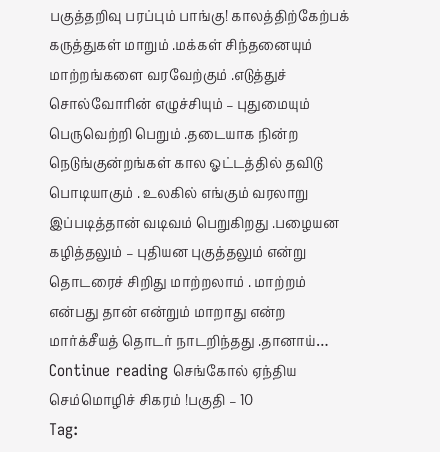பகுத்தறிவு பரப்பும் பாங்கு! காலத்திற்கேற்பக் கருத்துகள் மாறும் .மக்கள் சிந்தனையும் மாற்றங்களை வரவேற்கும் .எடுத்துச் சொல்வோரின் எழுச்சியும் – புதுமையும் பெருவெற்றி பெறும் .தடையாக நின்ற நெடுங்குன்றங்கள் கால ஓட்டத்தில் தவிடு பொடியாகும் . உலகில் எங்கும் வரலாறு இப்படித்தான் வடிவம் பெறுகிறது .பழையன கழித்தலும் – புதியன புகுத்தலும் என்று தொடரைச் சிறிது மாற்றலாம் . மாற்றம் என்பது தான் என்றும் மாறாது என்ற மார்க்சீயத் தொடர் நாடறிந்தது .தானாய்… Continue reading செங்கோல் ஏந்திய செம்மொழிச் சிகரம் !பகுதி – 10
Tag: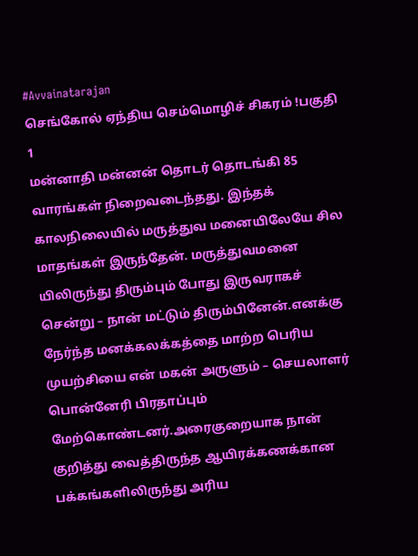#Avvainatarajan
செங்கோல் ஏந்திய செம்மொழிச் சிகரம் !பகுதி 1
மன்னாதி மன்னன் தொடர் தொடங்கி 85 வாரங்கள் நிறைவடைந்தது. இந்தக் காலநிலையில் மருத்துவ மனையிலேயே சில மாதங்கள் இருந்தேன். மருத்துவமனை யிலிருந்து திரும்பும் போது இருவராகச் சென்று – நான் மட்டும் திரும்பினேன்.எனக்கு நேர்ந்த மனக்கலக்கத்தை மாற்ற பெரிய முயற்சியை என் மகன் அருளும் – செயலாளர் பொன்னேரி பிரதாப்பும் மேற்கொண்டனர்.அரைகுறையாக நான் குறித்து வைத்திருந்த ஆயிரக்கணக்கான பக்கங்களிலிருந்து அரிய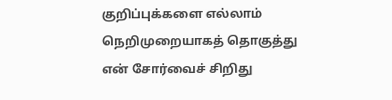குறிப்புக்களை எல்லாம் நெறிமுறையாகத் தொகுத்து என் சோர்வைச் சிறிது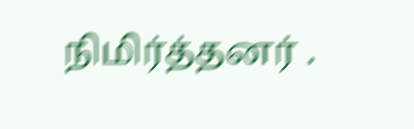நிமிர்த்தனர் .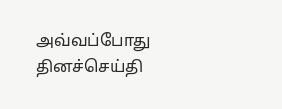அவ்வப்போது தினச்செய்தி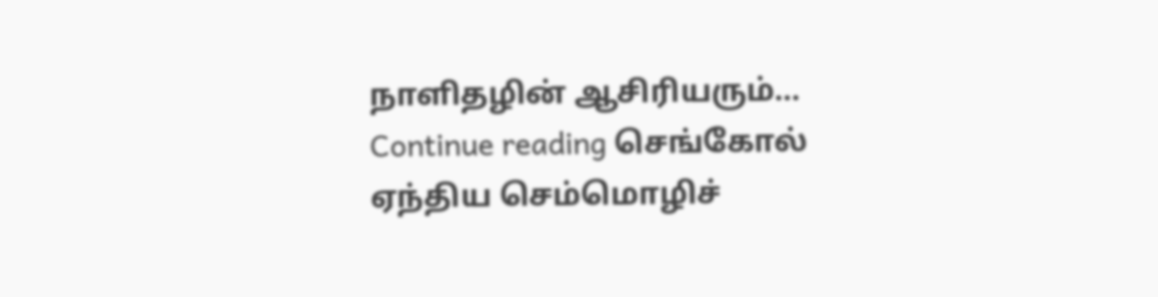நாளிதழின் ஆசிரியரும்… Continue reading செங்கோல் ஏந்திய செம்மொழிச்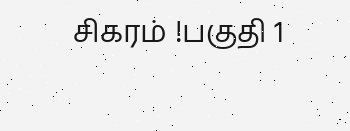சிகரம் !பகுதி 1